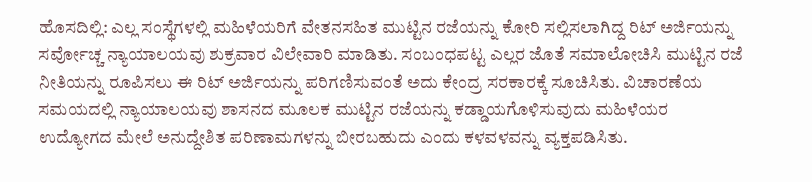ಹೊಸದಿಲ್ಲಿ: ಎಲ್ಲ ಸಂಸ್ಥೆಗಳಲ್ಲಿ ಮಹಿಳೆಯರಿಗೆ ವೇತನಸಹಿತ ಮುಟ್ಟಿನ ರಜೆಯನ್ನು ಕೋರಿ ಸಲ್ಲಿಸಲಾಗಿದ್ದ ರಿಟ್ ಅರ್ಜಿಯನ್ನು ಸರ್ವೋಚ್ಚ ನ್ಯಾಯಾಲಯವು ಶುಕ್ರವಾರ ವಿಲೇವಾರಿ ಮಾಡಿತು. ಸಂಬಂಧಪಟ್ಟ ಎಲ್ಲರ ಜೊತೆ ಸಮಾಲೋಚಿಸಿ ಮುಟ್ಟಿನ ರಜೆ ನೀತಿಯನ್ನು ರೂಪಿಸಲು ಈ ರಿಟ್ ಅರ್ಜಿಯನ್ನು ಪರಿಗಣಿಸುವಂತೆ ಅದು ಕೇಂದ್ರ ಸರಕಾರಕ್ಕೆ ಸೂಚಿಸಿತು. ವಿಚಾರಣೆಯ ಸಮಯದಲ್ಲಿ ನ್ಯಾಯಾಲಯವು ಶಾಸನದ ಮೂಲಕ ಮುಟ್ಟಿನ ರಜೆಯನ್ನು ಕಡ್ಡಾಯಗೊಳಿಸುವುದು ಮಹಿಳೆಯರ ಉದ್ಯೋಗದ ಮೇಲೆ ಅನುದ್ದೇಶಿತ ಪರಿಣಾಮಗಳನ್ನು ಬೀರಬಹುದು ಎಂದು ಕಳವಳವನ್ನು ವ್ಯಕ್ತಪಡಿಸಿತು.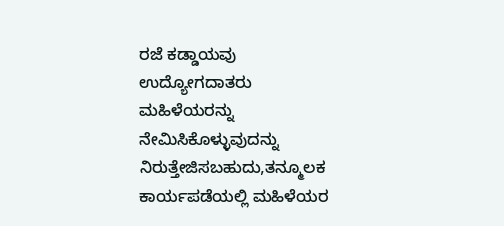ರಜೆ ಕಡ್ಡಾಯವು ಉದ್ಯೋಗದಾತರು ಮಹಿಳೆಯರನ್ನು ನೇಮಿಸಿಕೊಳ್ಳುವುದನ್ನು ನಿರುತ್ತೇಜಿಸಬಹುದು,ತನ್ಮೂಲಕ ಕಾರ್ಯಪಡೆಯಲ್ಲಿ ಮಹಿಳೆಯರ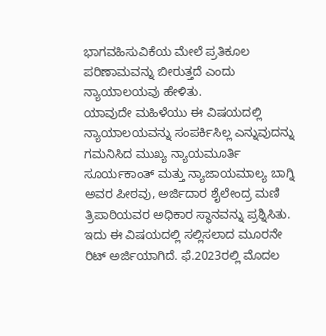ಭಾಗವಹಿಸುವಿಕೆಯ ಮೇಲೆ ಪ್ರತಿಕೂಲ ಪರಿಣಾಮವನ್ನು ಬೀರುತ್ತದೆ ಎಂದು ನ್ಯಾಯಾಲಯವು ಹೇಳಿತು.
ಯಾವುದೇ ಮಹಿಳೆಯು ಈ ವಿಷಯದಲ್ಲಿ ನ್ಯಾಯಾಲಯವನ್ನು ಸಂಪರ್ಕಿಸಿಲ್ಲ ಎನ್ನುವುದನ್ನು ಗಮನಿಸಿದ ಮುಖ್ಯ ನ್ಯಾಯಮೂರ್ತಿ ಸೂರ್ಯಕಾಂತ್ ಮತ್ತು ನ್ಯಾಜಾಯಮಾಲ್ಯ ಬಾಗ್ನಿ ಅವರ ಪೀಠವು, ಅರ್ಜಿದಾರ ಶೈಲೇಂದ್ರ ಮಣಿ ತ್ರಿಪಾಠಿಯವರ ಅಧಿಕಾರ ಸ್ಥಾನವನ್ನು ಪ್ರಶ್ನಿಸಿತು. ಇದು ಈ ವಿಷಯದಲ್ಲಿ ಸಲ್ಲಿಸಲಾದ ಮೂರನೇ ರಿಟ್ ಅರ್ಜಿಯಾಗಿದೆ. ಫೆ.2023ರಲ್ಲಿ ಮೊದಲ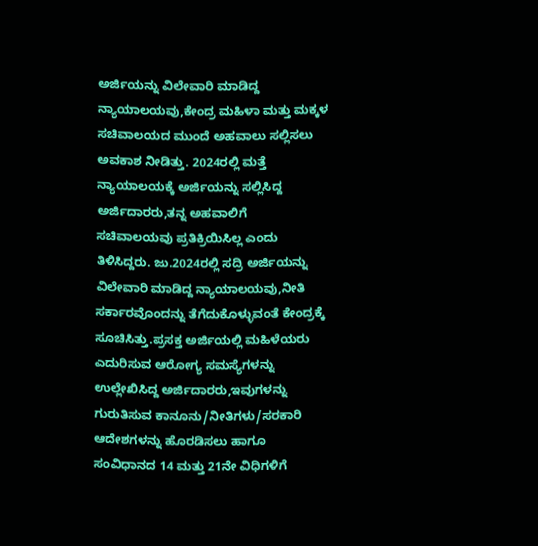ಅರ್ಜಿಯನ್ನು ವಿಲೇವಾರಿ ಮಾಡಿದ್ದ ನ್ಯಾಯಾಲಯವು,ಕೇಂದ್ರ ಮಹಿಳಾ ಮತ್ತು ಮಕ್ಕಳ ಸಚಿವಾಲಯದ ಮುಂದೆ ಅಹವಾಲು ಸಲ್ಲಿಸಲು ಅವಕಾಶ ನೀಡಿತ್ತು. 2024ರಲ್ಲಿ ಮತ್ತೆ ನ್ಯಾಯಾಲಯಕ್ಕೆ ಅರ್ಜಿಯನ್ನು ಸಲ್ಲಿಸಿದ್ದ ಅರ್ಜಿದಾರರು,ತನ್ನ ಅಹವಾಲಿಗೆ ಸಚಿವಾಲಯವು ಪ್ರತಿಕ್ರಿಯಿಸಿಲ್ಲ ಎಂದು ತಿಳಿಸಿದ್ದರು. ಜು.2024ರಲ್ಲಿ ಸದ್ರಿ ಅರ್ಜಿಯನ್ನು ವಿಲೇವಾರಿ ಮಾಡಿದ್ದ ನ್ಯಾಯಾಲಯವು,ನೀತಿ ಸರ್ಕಾರವೊಂದನ್ನು ತೆಗೆದುಕೊಳ್ಳುವಂತೆ ಕೇಂದ್ರಕ್ಕೆ ಸೂಚಿಸಿತ್ತು.ಪ್ರಸಕ್ತ ಅರ್ಜಿಯಲ್ಲಿ ಮಹಿಳೆಯರು ಎದುರಿಸುವ ಆರೋಗ್ಯ ಸಮಸ್ಯೆಗಳನ್ನು ಉಲ್ಲೇಖಿಸಿದ್ದ ಅರ್ಜಿದಾರರು,ಇವುಗಳನ್ನು ಗುರುತಿಸುವ ಕಾನೂನು/ನೀತಿಗಳು/ಸರಕಾರಿ ಆದೇಶಗಳನ್ನು ಹೊರಡಿಸಲು ಹಾಗೂ ಸಂವಿಧಾನದ 14 ಮತ್ತು 21ನೇ ವಿಧಿಗಳಿಗೆ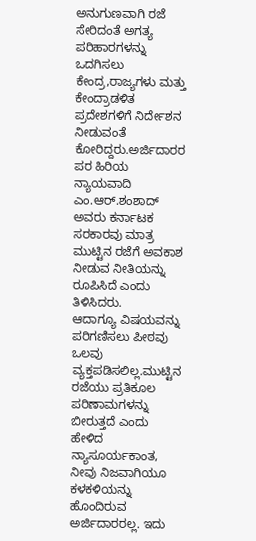ಅನುಗುಣವಾಗಿ ರಜೆ ಸೇರಿದಂತೆ ಅಗತ್ಯ ಪರಿಹಾರಗಳನ್ನು ಒದಗಿಸಲು ಕೇಂದ್ರ,ರಾಜ್ಯಗಳು ಮತ್ತು ಕೇಂದ್ರಾಡಳಿತ ಪ್ರದೇಶಗಳಿಗೆ ನಿರ್ದೇಶನ ನೀಡುವಂತೆ ಕೋರಿದ್ದರು.ಅರ್ಜಿದಾರರ ಪರ ಹಿರಿಯ ನ್ಯಾಯವಾದಿ ಎಂ.ಆರ್.ಶಂಶಾದ್ ಅವರು ಕರ್ನಾಟಕ ಸರಕಾರವು ಮಾತ್ರ ಮುಟ್ಟಿನ ರಜೆಗೆ ಅವಕಾಶ ನೀಡುವ ನೀತಿಯನ್ನು ರೂಪಿಸಿದೆ ಎಂದು ತಿಳಿಸಿದರು.
ಆದಾಗ್ಯೂ ವಿಷಯವನ್ನು ಪರಿಗಣಿಸಲು ಪೀಠವು ಒಲವು ವ್ಯಕ್ತಪಡಿಸಲಿಲ್ಲ.ಮುಟ್ಟಿನ ರಜೆಯು ಪ್ರತಿಕೂಲ ಪರಿಣಾಮಗಳನ್ನು ಬೀರುತ್ತದೆ ಎಂದು ಹೇಳಿದ ನ್ಯಾಸೂರ್ಯಕಾಂತ, ನೀವು ನಿಜವಾಗಿಯೂ ಕಳಕಳಿಯನ್ನು ಹೊಂದಿರುವ ಅರ್ಜಿದಾರರಲ್ಲ. ಇದು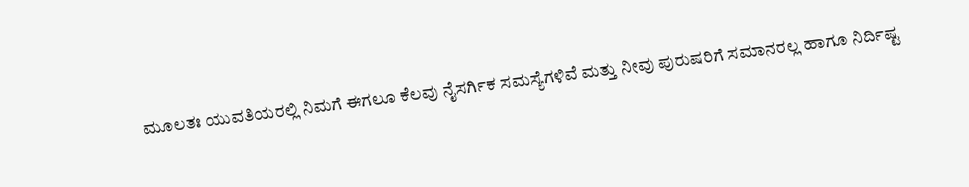ಮೂಲತಃ ಯುವತಿಯರಲ್ಲಿ ನಿಮಗೆ ಈಗಲೂ ಕೆಲವು ನೈಸರ್ಗಿಕ ಸಮಸ್ಯೆಗಳಿವೆ ಮತ್ತು ನೀವು ಪುರುಷರಿಗೆ ಸಮಾನರಲ್ಲ ಹಾಗೂ ನಿರ್ದಿಷ್ಟ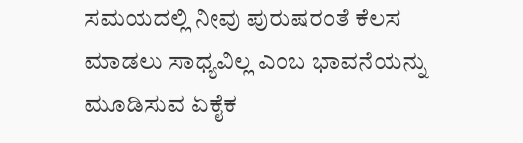ಸಮಯದಲ್ಲಿ ನೀವು ಪುರುಷರಂತೆ ಕೆಲಸ ಮಾಡಲು ಸಾಧ್ಯವಿಲ್ಲ ಎಂಬ ಭಾವನೆಯನ್ನು ಮೂಡಿಸುವ ಏಕೈಕ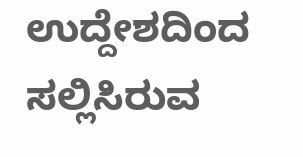ಉದ್ದೇಶದಿಂದ ಸಲ್ಲಿಸಿರುವ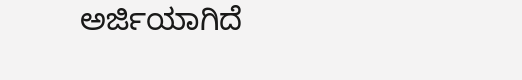ಅರ್ಜಿಯಾಗಿದೆ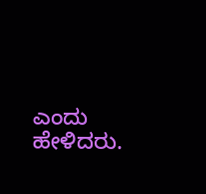ಎಂದು ಹೇಳಿದರು.